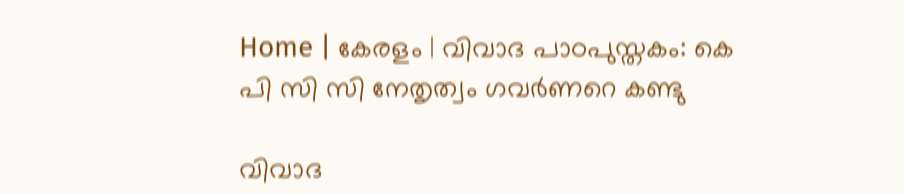Home | കേരളം | വിവാദ പാഠപുസ്തകം: കെ പി സി സി നേതൃത്വം ഗവര്‍ണറെ കണ്ടു

വിവാദ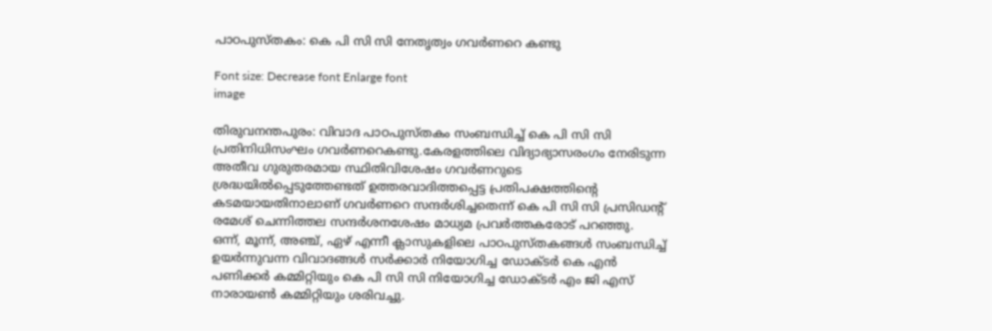പാഠപുസ്തകം: കെ പി സി സി നേതൃത്വം ഗവര്‍ണറെ കണ്ടു

Font size: Decrease font Enlarge font
image

തിരുവനന്തപുരം: വിവാദ പാഠപുസ്തകം സംബന്ധിച്ച്‌ കെ പി സി സി പ്രതിനിധിസംഘം ഗവര്‍ണറെകണ്ടു.കേരളത്തിലെ വിദ്യാഭ്യാസരംഗം നേരിടുന്ന അതീവ ഗുരുതരമായ സ്ഥിതിവിശേഷം ഗവര്‍ണറുടെ ശ്രദ്ധയില്‍പ്പെടുത്തേണ്ടത്‌ ഉത്തരവാദിത്തപ്പെട്ട പ്രതിപക്ഷത്തിന്റെ കടമയായതിനാലാണ്‌ ഗവര്‍ണറെ സന്ദര്‍ശിച്ചതെന്ന്‌ കെ പി സി സി പ്രസിഡന്റ്‌ രമേശ്‌ ചെന്നിത്തല സന്ദര്‍ശനശേഷം മാധ്യമ പ്രവര്‍ത്തകരോട്‌ പറഞ്ഞു.
ഒന്ന്‌, മൂന്ന്‌, അഞ്ച്‌, ഏഴ്‌ എന്നീ ക്ലാസുകളിലെ പാഠപുസ്തകങ്ങള്‍ സംബന്ധിച്ച്‌ ഉയര്‍ന്നുവന്ന വിവാദങ്ങള്‍ സര്‍ക്കാര്‍ നിയോഗിച്ച ഡോക്ടര്‍ കെ എന്‍ പണിക്കര്‍ കമ്മിറ്റിയും കെ പി സി സി നിയോഗിച്ച ഡോക്ടര്‍ എം ജി എസ്‌ നാരായണ്‍ കമ്മിറ്റിയും ശരിവച്ചു.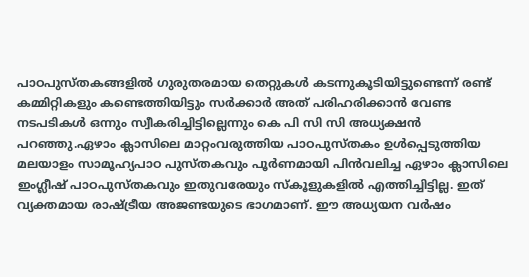പാഠപുസ്തകങ്ങളില്‍ ഗുരുതരമായ തെറ്റുകള്‍ കടന്നുകൂടിയിട്ടുണ്ടെന്ന്‌ രണ്ട്‌ കമ്മിറ്റികളും കണ്ടെത്തിയിട്ടും സര്‍ക്കാര്‍ അത്‌ പരിഹരിക്കാന്‍ വേണ്ട നടപടികള്‍ ഒന്നും സ്വീകരിച്ചിട്ടില്ലെന്നും കെ പി സി സി അധ്യക്ഷന്‍ പറഞ്ഞു.ഏഴാം ക്ലാസിലെ മാറ്റംവരുത്തിയ പാഠപുസ്തകം ഉള്‍പ്പെടുത്തിയ മലയാളം സാമൂഹ്യപാഠ പുസ്തകവും പൂര്‍ണമായി പിന്‍വലിച്ച ഏഴാം ക്ലാസിലെ ഇംഗ്ലീഷ്‌ പാഠപുസ്തകവും ഇതുവരേയും സ്കൂളുകളില്‍ എത്തിച്ചിട്ടില്ല. ഇത്‌ വ്യക്തമായ രാഷ്ട്രീയ അജണ്ടയുടെ ഭാഗമാണ്‌. ഈ അധ്യയന വര്‍ഷം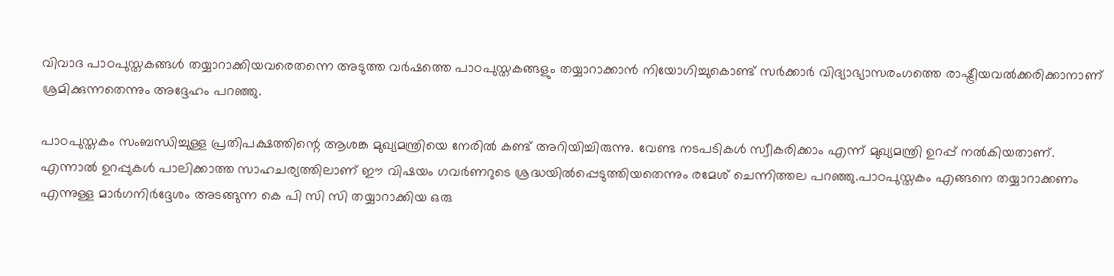വിവാദ പാഠപുസ്തകങ്ങള്‍ തയ്യാറാക്കിയവരെതന്നെ അടുത്ത വര്‍ഷത്തെ പാഠപുസ്തകങ്ങളും തയ്യാറാക്കാന്‍ നിയോഗിച്ചുകൊണ്ട്‌ സര്‍ക്കാര്‍ വിദ്യാഭ്യാസരംഗത്തെ രാഷ്ട്രീയവല്‍ക്കരിക്കാനാണ്‌ ശ്രമിക്കുന്നതെന്നും അദ്ദേഹം പറഞ്ഞു.

പാഠപുസ്തകം സംബന്ധിച്ചുള്ള പ്രതിപക്ഷത്തിന്റെ ആശങ്ക മുഖ്യമന്ത്രിയെ നേരില്‍ കണ്ട്‌ അറിയിച്ചിരുന്നു. വേണ്ട നടപടികള്‍ സ്വീകരിക്കാം എന്ന്‌ മുഖ്യമന്ത്രി ഉറപ്പ്‌ നല്‍കിയതാണ്‌. എന്നാല്‍ ഉറപ്പുകള്‍ പാലിക്കാത്ത സാഹചര്യത്തിലാണ്‌ ഈ വിഷയം ഗവര്‍ണറുടെ ശ്രദ്ധയില്‍പ്പെടുത്തിയതെന്നും രമേശ്‌ ചെന്നിത്തല പറഞ്ഞു.പാഠപുസ്തകം എങ്ങനെ തയ്യാറാക്കണം എന്നുള്ള മാര്‍ഗനിര്‍ദ്ദേശം അടങ്ങുന്ന കെ പി സി സി തയ്യാറാക്കിയ ഒരു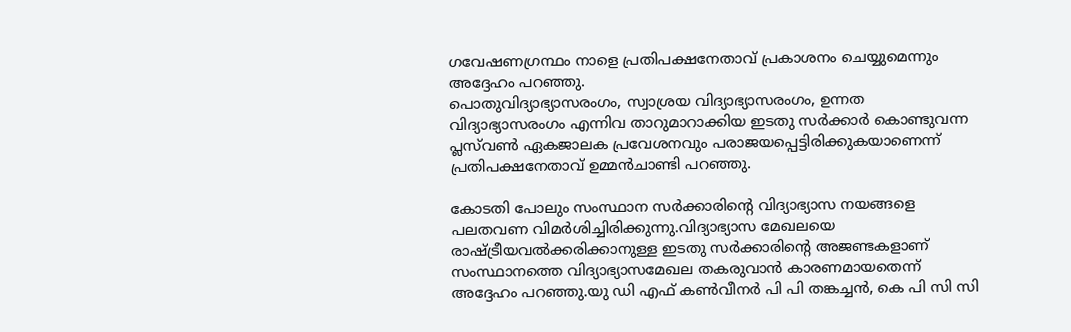ഗവേഷണഗ്രന്ഥം നാളെ പ്രതിപക്ഷനേതാവ്‌ പ്രകാശനം ചെയ്യുമെന്നും അദ്ദേഹം പറഞ്ഞു.
പൊതുവിദ്യാഭ്യാസരംഗം, സ്വാശ്രയ വിദ്യാഭ്യാസരംഗം, ഉന്നത വിദ്യാഭ്യാസരംഗം എന്നിവ താറുമാറാക്കിയ ഇടതു സര്‍ക്കാര്‍ കൊണ്ടുവന്ന പ്ലസ്‌വണ്‍ ഏകജാലക പ്രവേശനവും പരാജയപ്പെട്ടിരിക്കുകയാണെന്ന്‌ പ്രതിപക്ഷനേതാവ്‌ ഉമ്മന്‍ചാണ്ടി പറഞ്ഞു.

കോടതി പോലും സംസ്ഥാന സര്‍ക്കാരിന്റെ വിദ്യാഭ്യാസ നയങ്ങളെ പലതവണ വിമര്‍ശിച്ചിരിക്കുന്നു.വിദ്യാഭ്യാസ മേഖലയെ രാഷ്ട്രീയവല്‍ക്കരിക്കാനുള്ള ഇടതു സര്‍ക്കാരിന്റെ അജണ്ടകളാണ്‌ സംസ്ഥാനത്തെ വിദ്യാഭ്യാസമേഖല തകരുവാന്‍ കാരണമായതെന്ന്‌ അദ്ദേഹം പറഞ്ഞു.യു ഡി എഫ്‌ കണ്‍വീനര്‍ പി പി തങ്കച്ചന്‍, കെ പി സി സി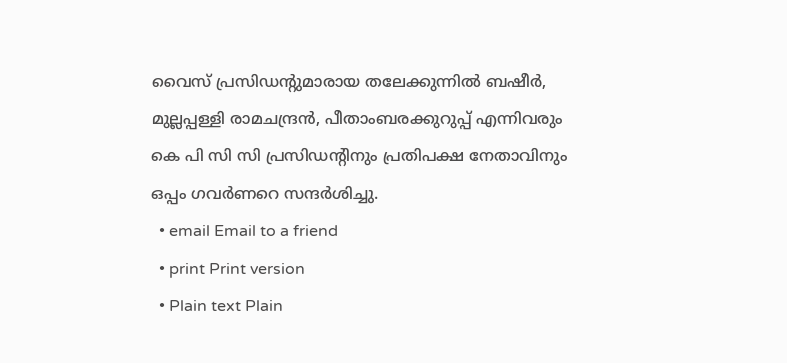വൈസ്‌ പ്രസിഡന്റുമാരായ തലേക്കുന്നില്‍ ബഷീര്‍, മുല്ലപ്പള്ളി രാമചന്ദ്രന്‍, പീതാംബരക്കുറുപ്പ്‌ എന്നിവരും കെ പി സി സി പ്രസിഡന്റിനും പ്രതിപക്ഷ നേതാവിനും ഒപ്പം ഗവര്‍ണറെ സന്ദര്‍ശിച്ചു.
  • email Email to a friend
  • print Print version
  • Plain text Plain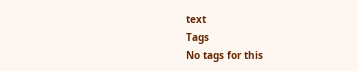text
Tags
No tags for this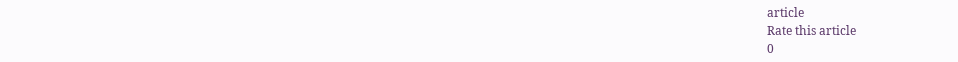article
Rate this article
0